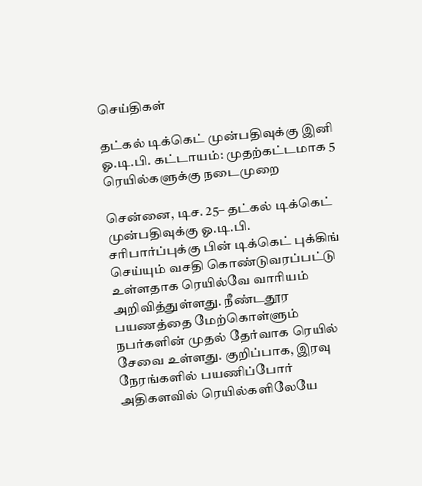செய்திகள்

தட்கல் டிக்கெட் முன்பதிவுக்கு இனி ஓ.டி.பி. கட்டாயம்: முதற்கட்டமாக 5 ரெயில்களுக்கு நடைமுறை

சென்னை, டிச. 25– தட்கல் டிக்கெட் முன்பதிவுக்கு ஓ.டி.பி. சரிபார்ப்புக்கு பின் டிக்கெட் புக்கிங் செய்யும் வசதி கொண்டுவரப்பட்டு உள்ளதாக ரெயில்வே வாரியம் அறிவித்துள்ளது. நீண்டதூர பயணத்தை மேற்கொள்ளும் நபர்களின் முதல் தேர்வாக ரெயில் சேவை உள்ளது. குறிப்பாக, இரவு நேரங்களில் பயணிப்போர் அதிகளவில் ரெயில்களிலேயே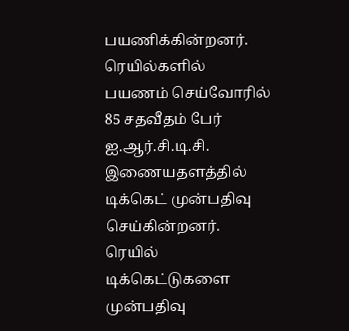பயணிக்கின்றனர். ரெயில்களில் பயணம் செய்வோரில் 85 சதவீதம் பேர் ஐ.ஆர்.சி.டி.சி. இணையதளத்தில் டிக்கெட் முன்பதிவு செய்கின்றனர். ரெயில் டிக்கெட்டுகளை முன்பதிவு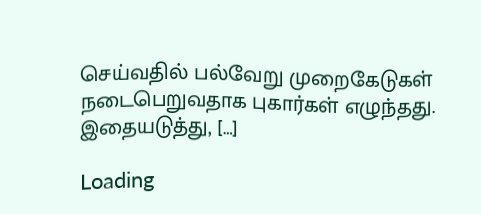செய்வதில் பல்வேறு முறைகேடுகள் நடைபெறுவதாக புகார்கள் எழுந்தது. இதையடுத்து, […]

Loading